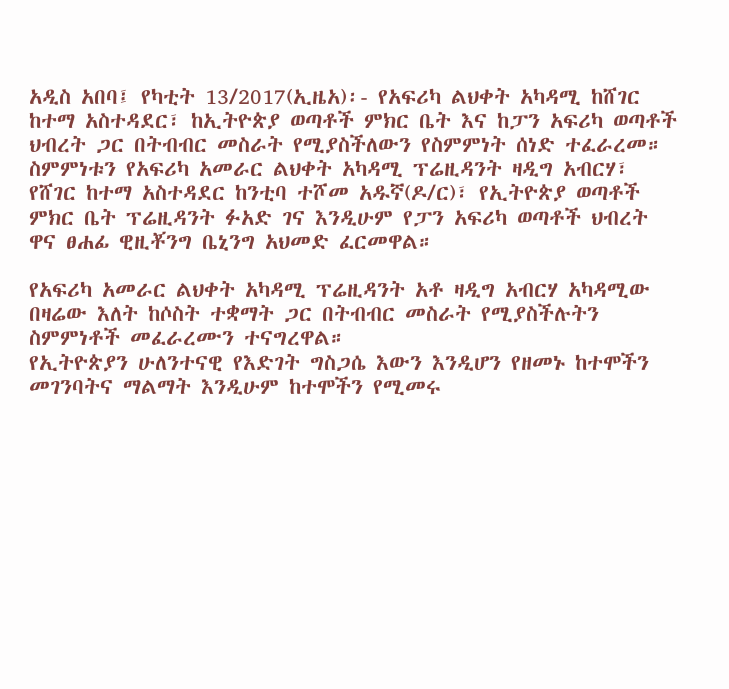አዲስ አበባ፤ የካቲት 13/2017(ኢዜአ)፡- የአፍሪካ ልህቀት አካዳሚ ከሸገር ከተማ አስተዳደር፣ ከኢትዮጵያ ወጣቶች ምክር ቤት እና ከፓን አፍሪካ ወጣቶች ህብረት ጋር በትብብር መስራት የሚያስችለውን የስምምነት ሰነድ ተፈራረመ።
ስምምነቱን የአፍሪካ አመራር ልህቀት አካዳሚ ፕሬዚዳንት ዛዲግ አብርሃ፣ የሸገር ከተማ አስተዳደር ከንቲባ ተሾመ አዱኛ(ዶ/ር)፣ የኢትዮጵያ ወጣቶች ምክር ቤት ፕሬዚዳንት ፉአድ ገና እንዲሁም የፓን አፍሪካ ወጣቶች ህብረት ዋና ፀሐፊ ዊዚቾንግ ቤኒንግ አህመድ ፈርመዋል።

የአፍሪካ አመራር ልህቀት አካዳሚ ፕሬዚዳንት አቶ ዛዲግ አብርሃ አካዳሚው በዛሬው እለት ከሶስት ተቋማት ጋር በትብብር መስራት የሚያስችሉትን ስምምነቶች መፈራረሙን ተናግረዋል።
የኢትዮጵያን ሁለንተናዊ የእድገት ግስጋሴ እውን እንዲሆን የዘመኑ ከተሞችን መገንባትና ማልማት እንዲሁም ከተሞችን የሚመሩ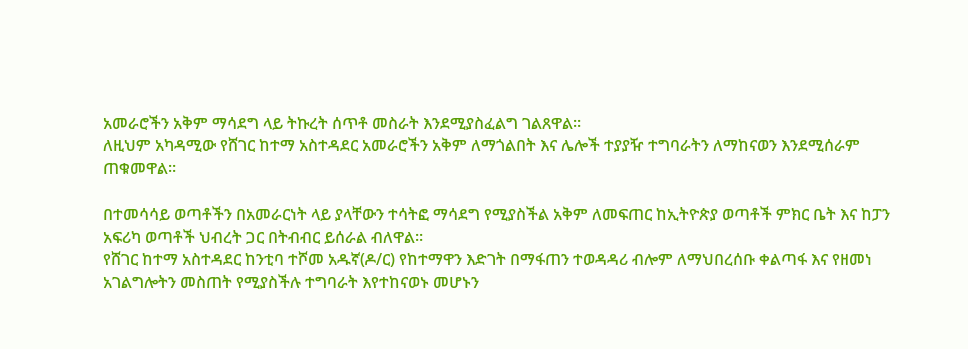አመራሮችን አቅም ማሳደግ ላይ ትኩረት ሰጥቶ መስራት እንደሚያስፈልግ ገልጸዋል።
ለዚህም አካዳሚው የሸገር ከተማ አስተዳደር አመራሮችን አቅም ለማጎልበት እና ሌሎች ተያያዥ ተግባራትን ለማከናወን እንደሚሰራም ጠቁመዋል።

በተመሳሳይ ወጣቶችን በአመራርነት ላይ ያላቸውን ተሳትፎ ማሳደግ የሚያስችል አቅም ለመፍጠር ከኢትዮጵያ ወጣቶች ምክር ቤት እና ከፓን አፍሪካ ወጣቶች ህብረት ጋር በትብብር ይሰራል ብለዋል።
የሸገር ከተማ አስተዳደር ከንቲባ ተሾመ አዱኛ(ዶ/ር) የከተማዋን እድገት በማፋጠን ተወዳዳሪ ብሎም ለማህበረሰቡ ቀልጣፋ እና የዘመነ አገልግሎትን መስጠት የሚያስችሉ ተግባራት እየተከናወኑ መሆኑን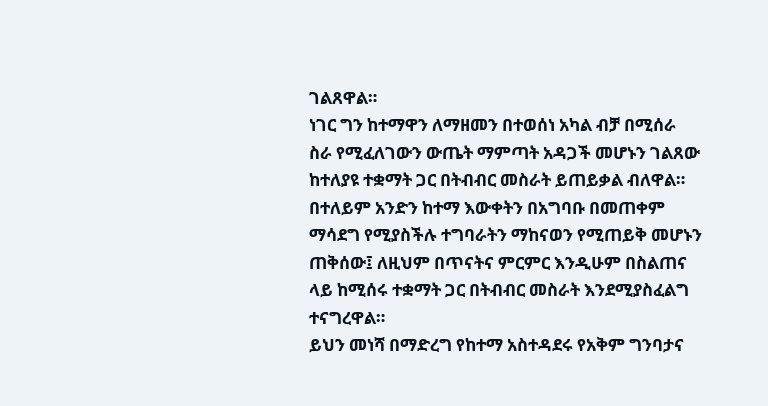ገልጸዋል።
ነገር ግን ከተማዋን ለማዘመን በተወሰነ አካል ብቻ በሚሰራ ስራ የሚፈለገውን ውጤት ማምጣት አዳጋች መሆኑን ገልጸው ከተለያዩ ተቋማት ጋር በትብብር መስራት ይጠይቃል ብለዋል።
በተለይም አንድን ከተማ እውቀትን በአግባቡ በመጠቀም ማሳደግ የሚያስችሉ ተግባራትን ማከናወን የሚጠይቅ መሆኑን ጠቅሰው፤ ለዚህም በጥናትና ምርምር እንዲሁም በስልጠና ላይ ከሚሰሩ ተቋማት ጋር በትብብር መስራት እንደሚያስፈልግ ተናግረዋል።
ይህን መነሻ በማድረግ የከተማ አስተዳደሩ የአቅም ግንባታና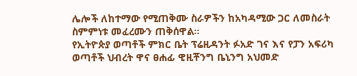ሌሎች ለከተማው የሚጠቅሙ ስራዎችን ከአካዳሚው ጋር ለመስራት ስምምነቱ መፈረሙን ጠቅሰዋል።
የኢትዮጵያ ወጣቶች ምክር ቤት ፕሬዚዳንት ፉአድ ገና እና የፓን አፍሪካ ወጣቶች ህብረት ዋና ፀሐፊ ዊዚቾንግ ቤኒንግ አህመድ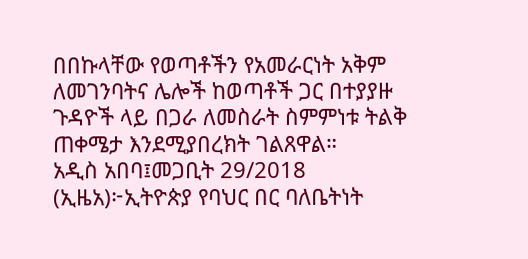በበኩላቸው የወጣቶችን የአመራርነት አቅም ለመገንባትና ሌሎች ከወጣቶች ጋር በተያያዙ ጉዳዮች ላይ በጋራ ለመስራት ስምምነቱ ትልቅ ጠቀሜታ እንደሚያበረክት ገልጸዋል።
አዲስ አበባ፤መጋቢት 29/2018 (ኢዜአ)፦ኢትዮጵያ የባህር በር ባለቤትነት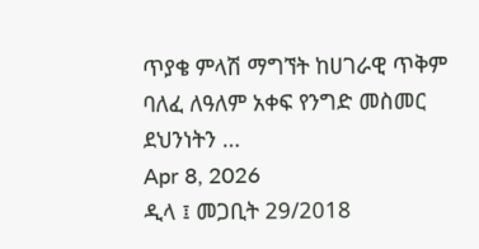ጥያቄ ምላሽ ማግኘት ከሀገራዊ ጥቅም ባለፈ ለዓለም አቀፍ የንግድ መስመር ደህንነትን ...
Apr 8, 2026
ዲላ ፤ መጋቢት 29/2018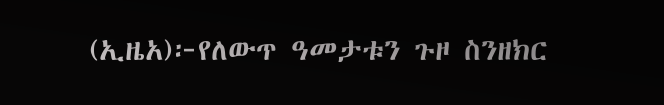(ኢዜአ)፦የለውጥ ዓመታቱን ጉዞ ስንዘክር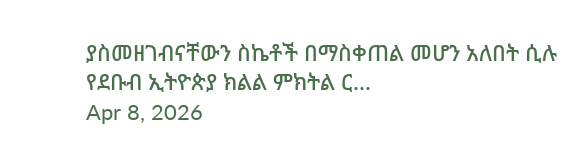ያስመዘገብናቸውን ስኬቶች በማስቀጠል መሆን አለበት ሲሉ የደቡብ ኢትዮጵያ ክልል ምክትል ር...
Apr 8, 2026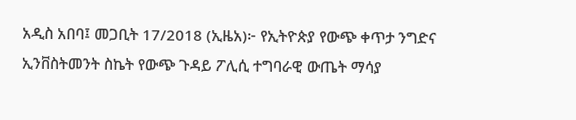አዲስ አበባ፤ መጋቢት 17/2018 (ኢዜአ)፦ የኢትዮጵያ የውጭ ቀጥታ ንግድና ኢንቨስትመንት ስኬት የውጭ ጉዳይ ፖሊሲ ተግባራዊ ውጤት ማሳያ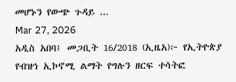መሆኑን የውጭ ጉዳይ ...
Mar 27, 2026
አዲስ አበባ፤ መጋቢት 16/2018 (ኢዜአ)፦ የኢትዮጵያ የብዝኅ ኢኮኖሚ ልማት የግሉን ዘርፍ ተሳትፎ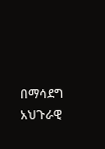በማሳደግ አህጉራዊ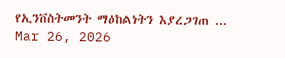የኢንቨስትመንት ማዕከልነትን እያረጋገጠ ...
Mar 26, 2026